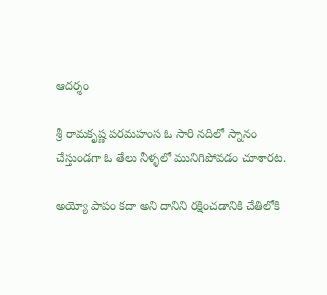ఆదర్శం

శ్రీ రామకృష్ణ పరమహంస ఓ సారి నదిలో స్నానం చేస్తుండగా ఓ తేలు నీళ్ళలో మునిగిపోవడం చూశారట.

అయ్యో పాపం కదా అని దానిని రక్షించడానికి చేతిలోకి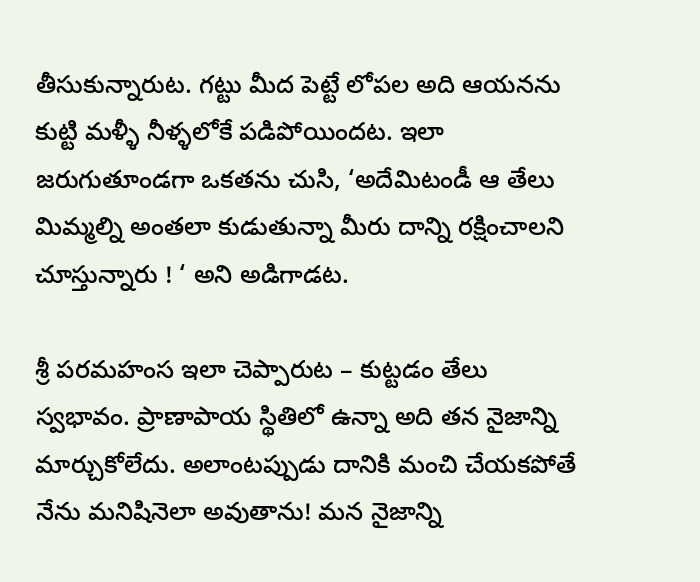తీసుకున్నారుట. గట్టు మీద పెట్టే లోపల అది ఆయనను కుట్టి మళ్ళీ నీళ్ళలోకే పడిపోయిందట. ఇలా జరుగుతూండగా ఒకతను చుసి, ‘అదేమిటండీ ఆ తేలు మిమ్మల్ని అంతలా కుడుతున్నా మీరు దాన్ని రక్షించాలని చూస్తున్నారు ! ‘ అని అడిగాడట.

శ్రీ పరమహంస ఇలా చెప్పారుట – కుట్టడం తేలు స్వభావం. ప్రాణాపాయ స్థితిలో ఉన్నా అది తన నైజాన్ని మార్చుకోలేదు. అలాంటప్పుడు దానికి మంచి చేయకపోతే నేను మనిషినెలా అవుతాను! మన నైజాన్ని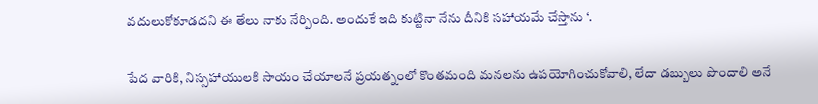వదులుకోకూడదని ఈ తేలు నాకు నేర్పింది. అందుకే ఇది కుట్టినా నేను దీనికి సహాయమే చేస్తాను ‘.

పేద వారికి, నిస్సహాయులకి సాయం చేయాలనే ప్రయత్నంలో కొంతమంది మనలను ఉపయోగించుకోవాలి, లేదా డబ్బులు పొందాలి అనే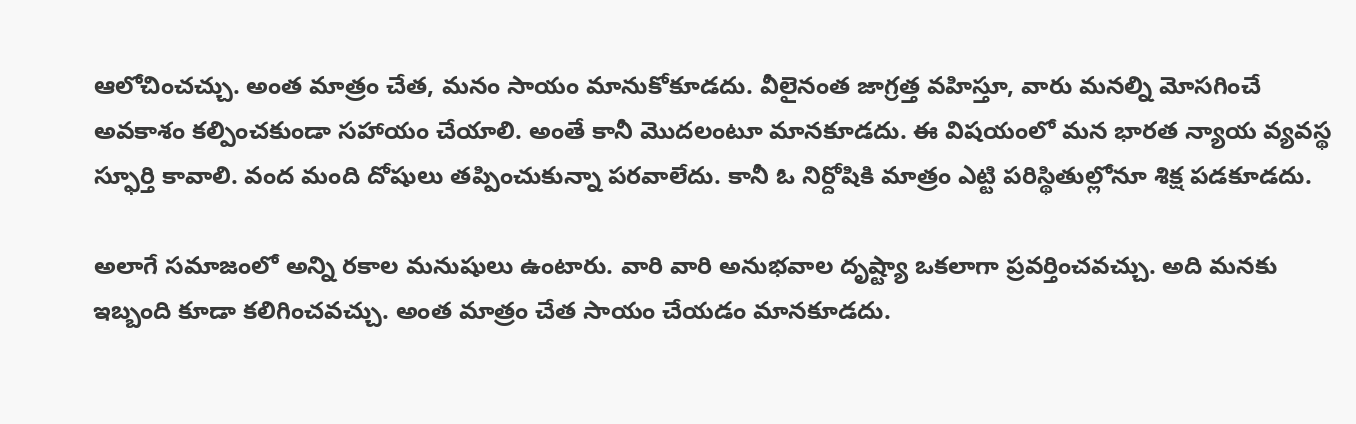ఆలోచించచ్చు. అంత మాత్రం చేత, మనం సాయం మానుకోకూడదు. వీలైనంత జాగ్రత్త వహిస్తూ, వారు మనల్ని మోసగించే అవకాశం కల్పించకుండా సహాయం చేయాలి. అంతే కానీ మొదలంటూ మానకూడదు. ఈ విషయంలో మన భారత న్యాయ వ్యవస్థ స్ఫూర్తి కావాలి. వంద మంది దోషులు తప్పించుకున్నా పరవాలేదు. కానీ ఓ నిర్దోషికి మాత్రం ఎట్టి పరిస్థితుల్లోనూ శిక్ష పడకూడదు.

అలాగే సమాజంలో అన్ని రకాల మనుషులు ఉంటారు. వారి వారి అనుభవాల దృష్ట్యా ఒకలాగా ప్రవర్తించవచ్చు. అది మనకు ఇబ్బంది కూడా కలిగించవచ్చు. అంత మాత్రం చేత సాయం చేయడం మానకూడదు.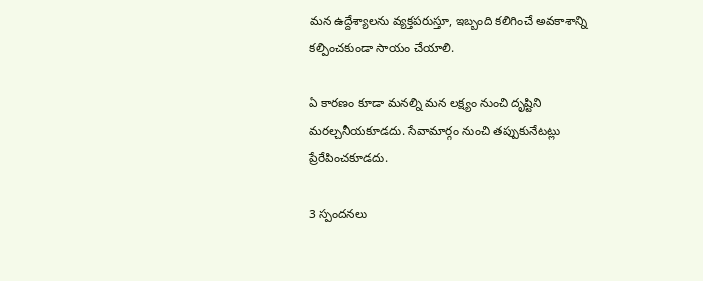మన ఉద్దేశ్యాలను వ్యక్తపరుస్తూ, ఇబ్బంది కలిగించే అవకాశాన్ని కల్పించకుండా సాయం చేయాలి.

ఏ కారణం కూడా మనల్ని మన లక్ష్యం నుంచి దృష్టిని మరల్చనీయకూడదు. సేవామార్గం నుంచి తప్పుకునేటట్లు ప్రేరేపించకూడదు.

3 స్పందనలు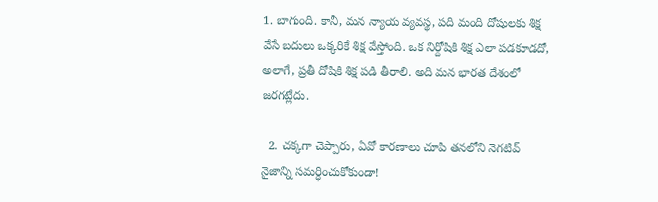1. బాగుంది. కానీ, మన న్యాయ వ్యవస్థ, పది మంది దోషులకు శిక్ష వేసే బదులు ఒక్కరికే శిక్ష వేస్తోంది. ఒక నిర్దోషికి శిక్ష ఎలా పడకూడదో, అలాగే, ప్రతీ దోషికి శిక్ష పడి తీరాలి. అది మన భారత దేశంలో జరగట్లేదు.

  2. చక్కగా చెప్పారు, ఏవో కారణాలు చూపి తనలోని నెగటివ్ నైజాన్ని సమర్ధించుకోకుండా!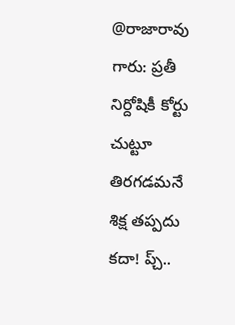@రాజారావు గారు: ప్రతీ నిర్దోషికీ కోర్టు చుట్టూ తిరగడమనే శిక్ష తప్పదు కదా! ప్చ్..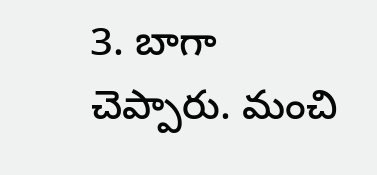3. బాగా చెప్పారు. మంచి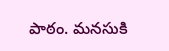పాఠం. మనసుకి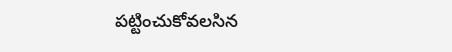పట్టించుకోవలసిన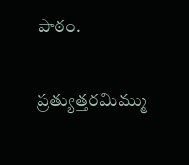పాఠం.

ప్రత్యుత్తరమిమ్ము